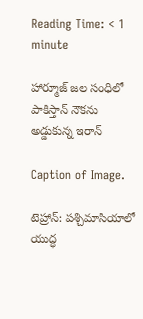Reading Time: < 1 minute

హార్మూజ్ జల సంధిలో పాకిస్తాన్ నౌకను అడ్డుకున్న ఇరాన్‌‌‌‌

Caption of Image.

టెహ్రాన్: పశ్చిమాసియాలో యుద్ధ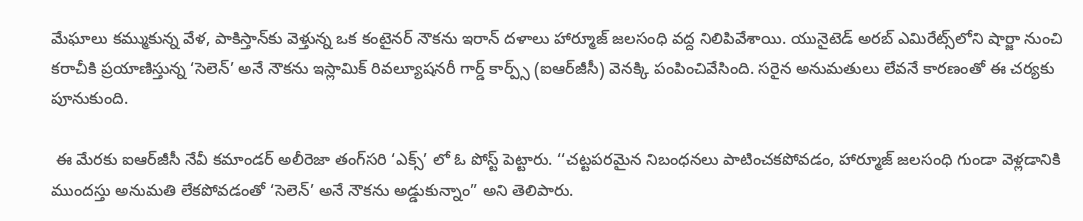మేఘాలు కమ్ముకున్న వేళ, పాకిస్తాన్‌‌‌‌కు వెళ్తున్న ఒక కంటైనర్ నౌకను ఇరాన్ దళాలు హార్మూజ్ జలసంధి వద్ద నిలిపివేశాయి. యునైటెడ్ అరబ్ ఎమిరేట్స్‌‌‌‌లోని షార్జా నుంచి కరాచీకి ప్రయాణిస్తున్న ‘సెలెన్’ అనే నౌకను ఇస్లామిక్ రివల్యూషనరీ గార్డ్ కార్ప్స్ (ఐఆర్‌‌‌‌‌‌‌‌జీసీ) వెనక్కి పంపించివేసింది. సరైన అనుమతులు లేవనే కారణంతో ఈ చర్యకు పూనుకుంది.

 ఈ మేరకు ఐఆర్‌‌‌‌‌‌‌‌జీసీ నేవీ కమాండర్ అలీరెజా తంగ్‌‌‌‌సరి ‘ఎక్స్’ లో ఓ పోస్ట్ పెట్టారు. ‘‘చట్టపరమైన నిబంధనలు పాటించకపోవడం, హార్మూజ్ జలసంధి గుండా వెళ్లడానికి ముందస్తు అనుమతి లేకపోవడంతో ‘సెలెన్’ అనే నౌకను అడ్డుకున్నాం” అని తెలిపారు.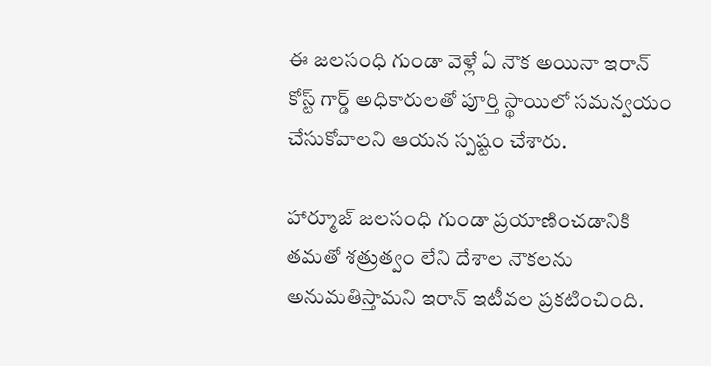ఈ జలసంధి గుండా వెళ్లే ఏ నౌక అయినా ఇరాన్ కోస్ట్ గార్డ్ అధికారులతో పూర్తి స్థాయిలో సమన్వయం చేసుకోవాలని ఆయన స్పష్టం చేశారు.

హార్మూజ్ జలసంధి గుండా ప్రయాణించడానికి తమతో శత్రుత్వం లేని దేశాల నౌకలను అనుమతిస్తామని ఇరాన్ ఇటీవల ప్రకటించింది.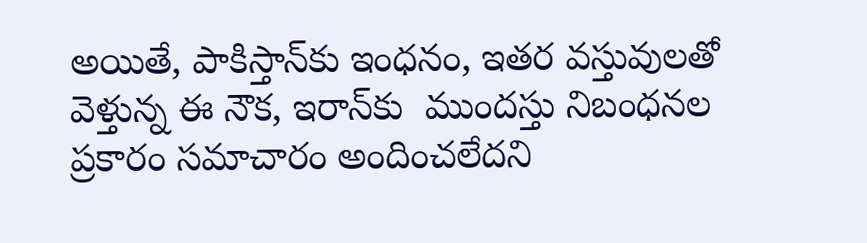అయితే, పాకిస్తాన్‌‌‌‌కు ఇంధనం, ఇతర వస్తువులతో వెళ్తున్న ఈ నౌక, ఇరాన్‌‌‌‌కు  ముందస్తు నిబంధనల ప్రకారం సమాచారం అందించలేదని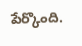పేర్కొంది.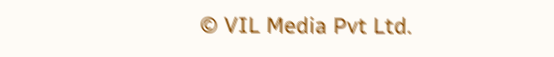© VIL Media Pvt Ltd.